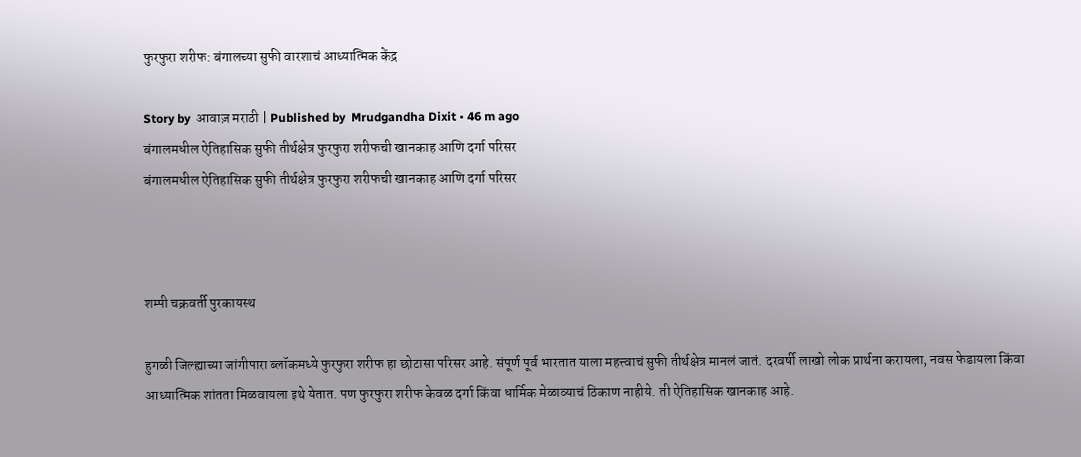फुरफुरा शरीफ: बंगालच्या सुफी वारशाचं आध्यात्मिक केंद्र

Story by  आवाज़ मराठी | Published by  Mrudgandha Dixit • 46 m ago
बंगालमधील ऐतिहासिक सुफी तीर्थक्षेत्र फुरफुरा शरीफची खानकाह आणि दर्गा परिसर
बंगालमधील ऐतिहासिक सुफी तीर्थक्षेत्र फुरफुरा शरीफची खानकाह आणि दर्गा परिसर



शम्पी चक्रवर्ती पुरकायस्थ

हुगळी जिल्ह्याच्या जांगीपारा ब्लॉकमध्ये फुरफुरा शरीफ हा छोटासा परिसर आहे. संपूर्ण पूर्व भारतात याला महत्त्वाचं सुफी तीर्थक्षेत्र मानलं जातं. दरवर्षी लाखो लोक प्रार्थना करायला, नवस फेडायला किंवा आध्यात्मिक शांतता मिळवायला इथे येतात. पण फुरफुरा शरीफ केवळ दर्गा किंवा धार्मिक मेळाव्याचं ठिकाण नाहीये. ती ऐतिहासिक खानकाह आहे.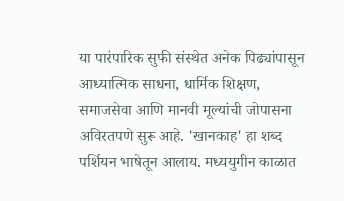या पारंपारिक सुफी संस्थेत अनेक पिढ्यांपासून आध्यात्मिक साधना, धार्मिक शिक्षण, समाजसेवा आणि मानवी मूल्यांची जोपासना अविरतपणे सुरू आहे. 'खानकाह' हा शब्द पर्शियन भाषेतून आलाय. मध्ययुगीन काळात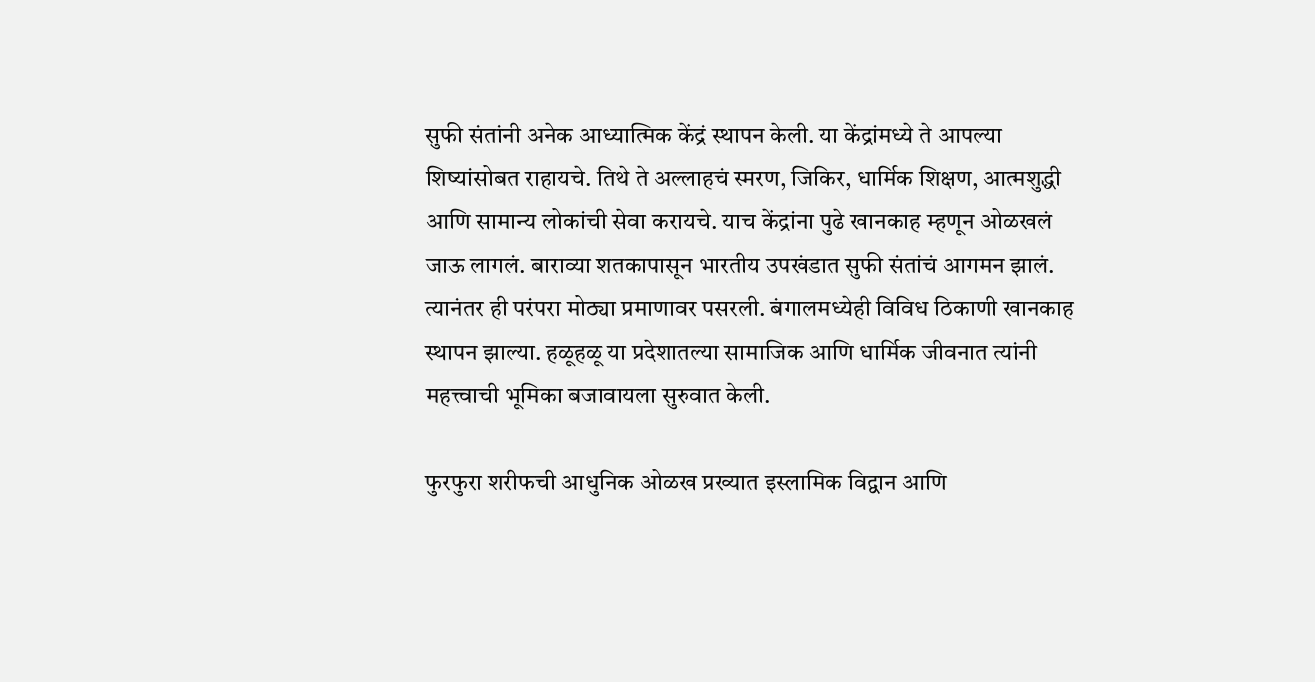सुफी संतांनी अनेक आध्यात्मिक केंद्रं स्थापन केली. या केंद्रांमध्ये ते आपल्या शिष्यांसोबत राहायचे. तिथे ते अल्लाहचं स्मरण, जिकिर, धार्मिक शिक्षण, आत्मशुद्धी आणि सामान्य लोकांची सेवा करायचे. याच केंद्रांना पुढे खानकाह म्हणून ओळखलं जाऊ लागलं. बाराव्या शतकापासून भारतीय उपखंडात सुफी संतांचं आगमन झालं. त्यानंतर ही परंपरा मोठ्या प्रमाणावर पसरली. बंगालमध्येही विविध ठिकाणी खानकाह स्थापन झाल्या. हळूहळू या प्रदेशातल्या सामाजिक आणि धार्मिक जीवनात त्यांनी महत्त्वाची भूमिका बजावायला सुरुवात केली.

फुरफुरा शरीफची आधुनिक ओळख प्रख्यात इस्लामिक विद्वान आणि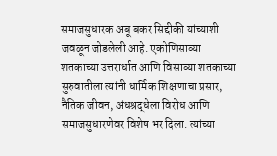समाजसुधारक अबू बकर सिद्दीकी यांच्याशी जवळून जोडलेली आहे. एकोणिसाव्या शतकाच्या उत्तरार्धात आणि विसाव्या शतकाच्या सुरुवातीला त्यांनी धार्मिक शिक्षणाचा प्रसार, नैतिक जीवन, अंधश्रद्धेला विरोध आणि समाजसुधारणेवर विशेष भर दिला. त्यांच्या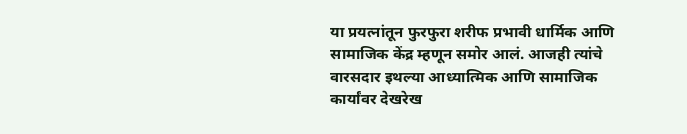या प्रयत्नांतून फुरफुरा शरीफ प्रभावी धार्मिक आणि सामाजिक केंद्र म्हणून समोर आलं. आजही त्यांचे वारसदार इथल्या आध्यात्मिक आणि सामाजिक कार्यांवर देखरेख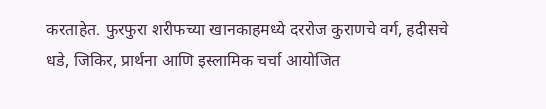करताहेत. फुरफुरा शरीफच्या खानकाहमध्ये दररोज कुराणचे वर्ग, हदीसचे धडे, जिकिर, प्रार्थना आणि इस्लामिक चर्चा आयोजित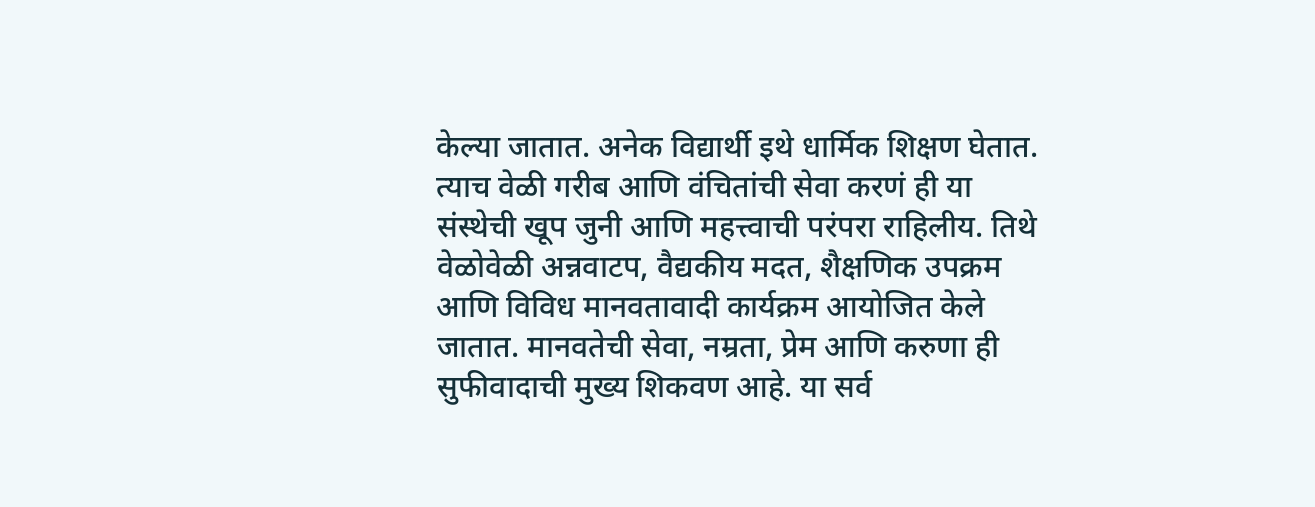केल्या जातात. अनेक विद्यार्थी इथे धार्मिक शिक्षण घेतात. त्याच वेळी गरीब आणि वंचितांची सेवा करणं ही या संस्थेची खूप जुनी आणि महत्त्वाची परंपरा राहिलीय. तिथे वेळोवेळी अन्नवाटप, वैद्यकीय मदत, शैक्षणिक उपक्रम आणि विविध मानवतावादी कार्यक्रम आयोजित केले जातात. मानवतेची सेवा, नम्रता, प्रेम आणि करुणा ही सुफीवादाची मुख्य शिकवण आहे. या सर्व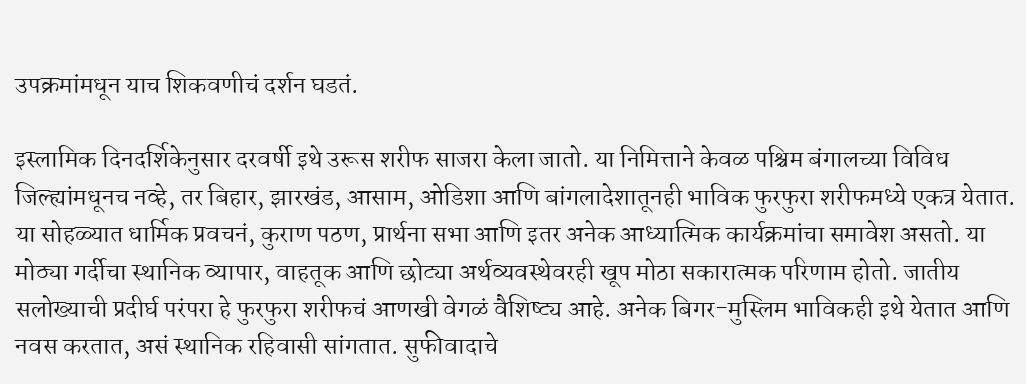उपक्रमांमधून याच शिकवणीचं दर्शन घडतं.

इस्लामिक दिनदर्शिकेनुसार दरवर्षी इथे उरूस शरीफ साजरा केला जातो. या निमित्ताने केवळ पश्चिम बंगालच्या विविध जिल्ह्यांमधूनच नव्हे, तर बिहार, झारखंड, आसाम, ओडिशा आणि बांगलादेशातूनही भाविक फुरफुरा शरीफमध्ये एकत्र येतात. या सोहळ्यात धार्मिक प्रवचनं, कुराण पठण, प्रार्थना सभा आणि इतर अनेक आध्यात्मिक कार्यक्रमांचा समावेश असतो. या मोठ्या गर्दीचा स्थानिक व्यापार, वाहतूक आणि छोट्या अर्थव्यवस्थेवरही खूप मोठा सकारात्मक परिणाम होतो. जातीय सलोख्याची प्रदीर्घ परंपरा हे फुरफुरा शरीफचं आणखी वेगळं वैशिष्ट्य आहे. अनेक बिगर-मुस्लिम भाविकही इथे येतात आणि नवस करतात, असं स्थानिक रहिवासी सांगतात. सुफीवादाचे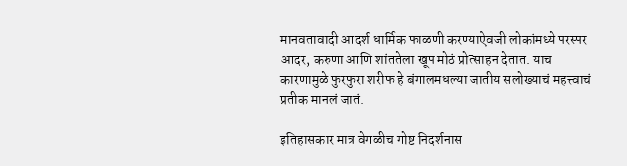मानवतावादी आदर्श धार्मिक फाळणी करण्याऐवजी लोकांमध्ये परस्पर आदर, करुणा आणि शांततेला खूप मोठं प्रोत्साहन देतात. याच कारणामुळे फुरफुरा शरीफ हे बंगालमधल्या जातीय सलोख्याचं महत्त्वाचं प्रतीक मानलं जातं.

इतिहासकार मात्र वेगळीच गोष्ट निदर्शनास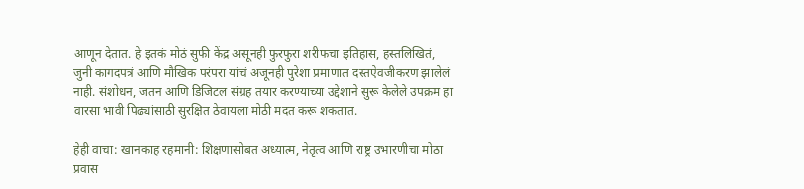आणून देतात. हे इतकं मोठं सुफी केंद्र असूनही फुरफुरा शरीफचा इतिहास, हस्तलिखितं, जुनी कागदपत्रं आणि मौखिक परंपरा यांचं अजूनही पुरेशा प्रमाणात दस्तऐवजीकरण झालेलं नाही. संशोधन, जतन आणि डिजिटल संग्रह तयार करण्याच्या उद्देशाने सुरू केलेले उपक्रम हा वारसा भावी पिढ्यांसाठी सुरक्षित ठेवायला मोठी मदत करू शकतात.

हेही वाचा: खानकाह रहमानी: शिक्षणासोबत अध्यात्म, नेतृत्व आणि राष्ट्र उभारणीचा मोठा प्रवास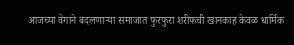आजच्या वेगाने बदलणाऱ्या समाजात फुरफुरा शरीफची खानकाह केवळ धार्मिक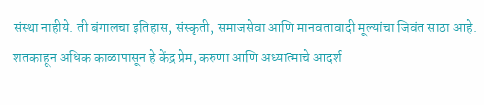संस्था नाहीये. ती बंगालचा इतिहास, संस्कृती, समाजसेवा आणि मानवतावादी मूल्यांचा जिवंत साठा आहे. शतकाहून अधिक काळापासून हे केंद्र प्रेम, करुणा आणि अध्यात्माचे आदर्श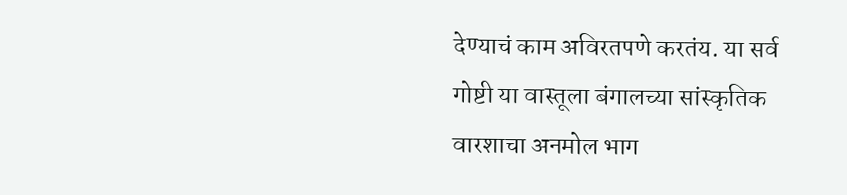देण्याचं काम अविरतपणे करतंय. या सर्व गोष्टी या वास्तूला बंगालच्या सांस्कृतिक वारशाचा अनमोल भाग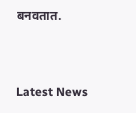बनवतात.



Latest News